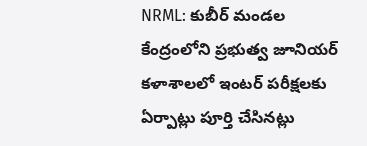NRML: కుబీర్ మండల కేంద్రంలోని ప్రభుత్వ జూనియర్ కళాశాలలో ఇంటర్ పరీక్షలకు ఏర్పాట్లు పూర్తి చేసినట్లు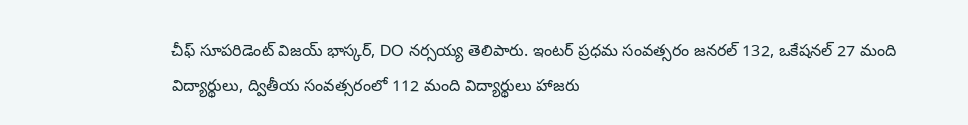చీఫ్ సూపరిడెంట్ విజయ్ భాస్కర్, DO నర్సయ్య తెలిపారు. ఇంటర్ ప్రధమ సంవత్సరం జనరల్ 132, ఒకేషనల్ 27 మంది విద్యార్థులు, ద్వితీయ సంవత్సరంలో 112 మంది విద్యార్థులు హాజరు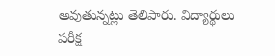అవుతున్నట్లు తెలిపారు. విద్యార్థులు పరీక్ష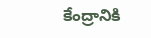కేంద్రానికి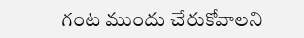గంట ముందు చేరుకోవాలని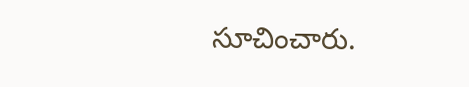సూచించారు.